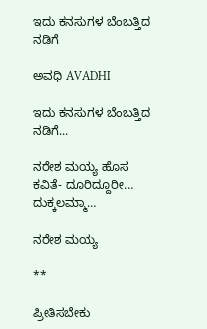ಇದು ಕನಸುಗಳ ಬೆಂಬತ್ತಿದ ನಡಿಗೆ‍

ಅವಧಿ AVADHI

ಇದು ಕನಸುಗಳ ಬೆಂಬತ್ತಿದ ನಡಿಗೆ...

ನರೇಶ ಮಯ್ಯ ಹೊಸ ಕವಿತೆ- ದೂರಿದ್ದೂರೀ… ದುಕ್ಕಲಮ್ಮಾ…

ನರೇಶ ಮಯ್ಯ

**

ಪ್ರೀತಿಸಬೇಕು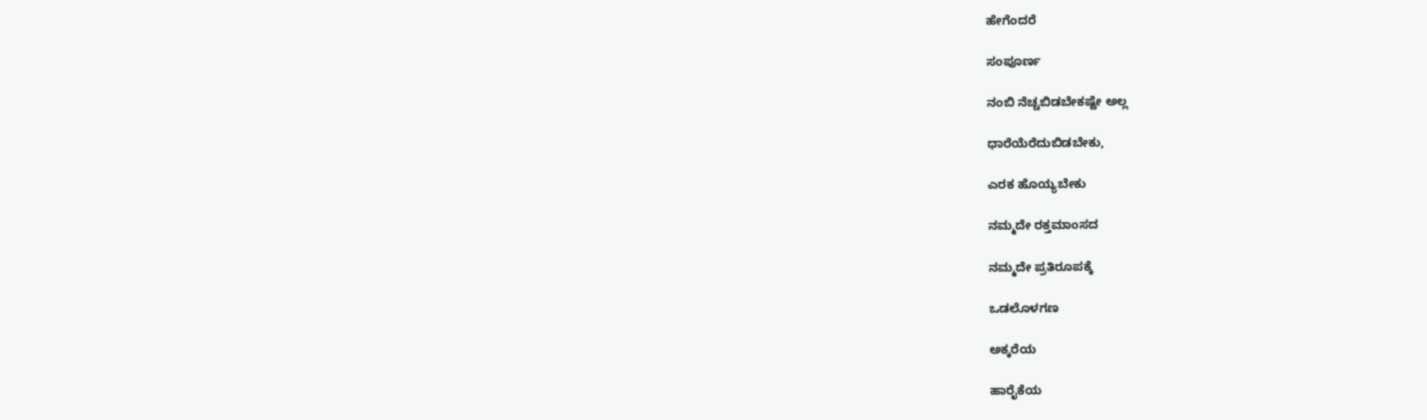ಹೇಗೆಂದರೆ

ಸಂಪೂರ್ಣ

ನಂಬಿ ನೆಚ್ಚಬಿಡಬೇಕಷ್ಟೇ ಅಲ್ಲ

ಧಾರೆಯೆರೆದುಬಿಡಬೇಕು,

ಎರಕ ಹೊಯ್ಯಬೇಕು

ನಮ್ಮದೇ ರಕ್ತಮಾಂಸದ

ನಮ್ಮದೇ ಪ್ರತಿರೂಪಕ್ಕೆ

ಒಡಲೊಳಗಣ

ಅಕ್ಕರೆಯ

ಹಾರೈಕೆಯ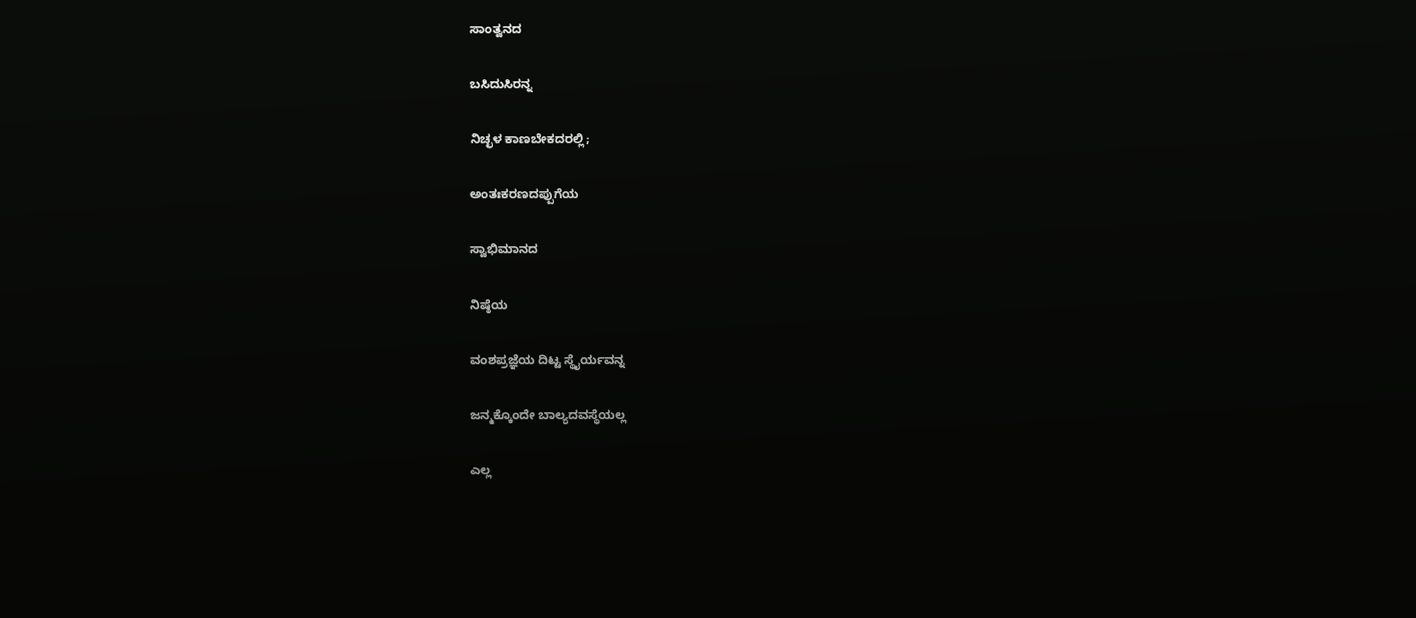ಸಾಂತ್ವನದ

ಬಸಿದುಸಿರನ್ನ

ನಿಚ್ಛಳ ಕಾಣಬೇಕದರಲ್ಲಿ;

ಅಂತಃಕರಣದಪ್ಪುಗೆಯ

ಸ್ವಾಭಿಮಾನದ

ನಿಷ್ಠೆಯ

ವಂಶಪ್ರಜ್ಞೆಯ ದಿಟ್ಟ ಸ್ಥೈರ್ಯವನ್ನ

ಜನ್ಮಕ್ಕೊಂದೇ ಬಾಲ್ಯದವಸ್ಥೆಯಲ್ಲ

ಎಲ್ಲ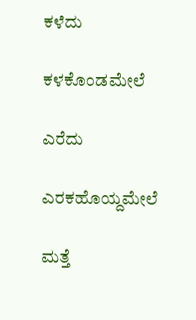ಕಳೆದು

ಕಳಕೊಂಡಮೇಲೆ

ಎರೆದು

ಎರಕಹೊಯ್ದಮೇಲೆ

ಮತ್ತೆ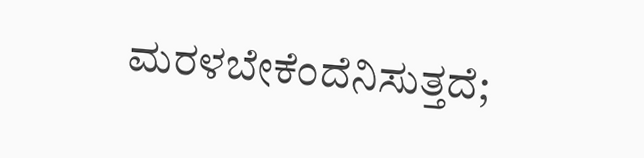ಮರಳಬೇಕೆಂದೆನಿಸುತ್ತದೆ;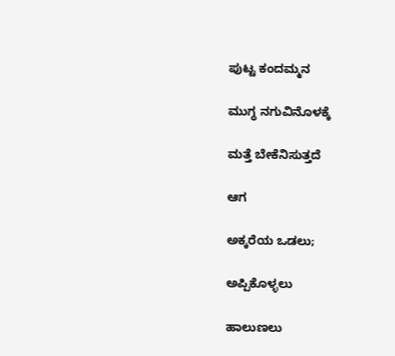ಪುಟ್ಟ ಕಂದಮ್ಮನ

ಮುಗ್ಧ ನಗುವಿನೊಳಕ್ಕೆ

ಮತ್ತೆ ಬೇಕೆನಿಸುತ್ತದೆ

ಆಗ

ಅಕ್ಕರೆಯ ಒಡಲು;

ಅಪ್ಪಿಕೊಳ್ಳಲು

ಹಾಲುಣಲು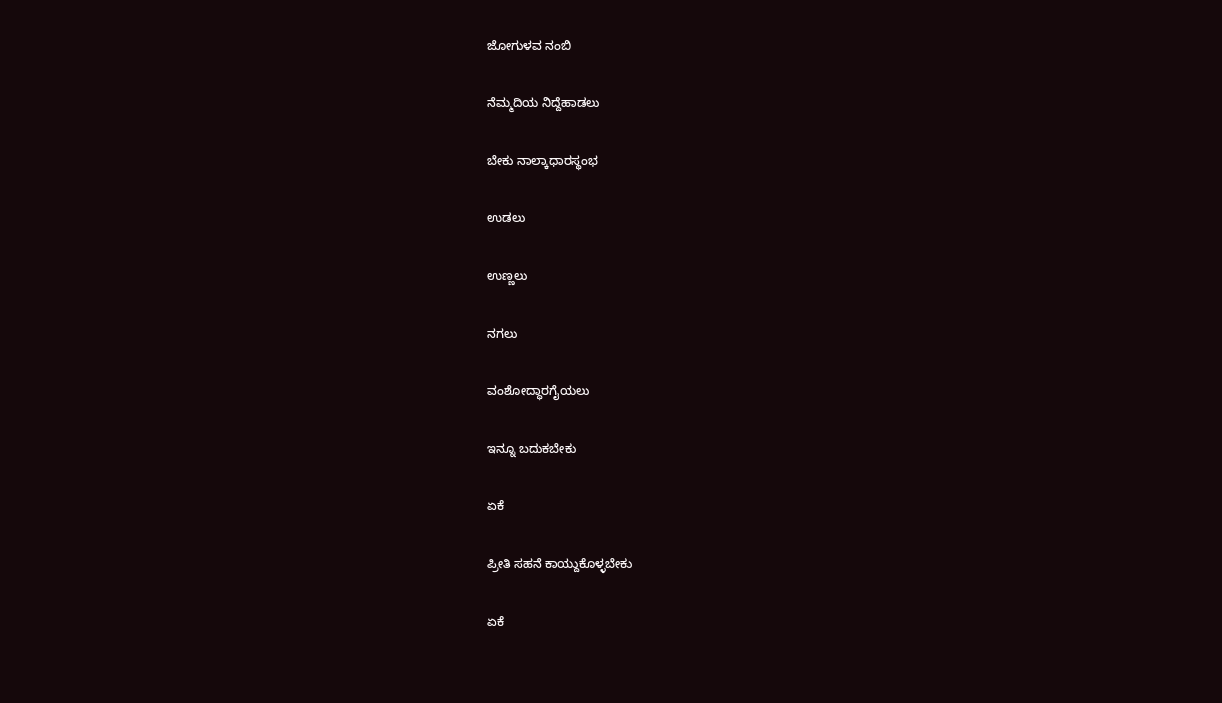ಜೋಗುಳವ ನಂಬಿ

ನೆಮ್ಮದಿಯ ನಿದ್ದೆಹಾಡಲು

ಬೇಕು ನಾಲ್ಕಾಧಾರಸ್ಥಂಭ

ಉಡಲು

ಉಣ್ಣಲು

ನಗಲು

ವಂಶೋದ್ಧಾರಗೈಯಲು

ಇನ್ನೂ ಬದುಕಬೇಕು

ಏಕೆ

ಪ್ರೀತಿ ಸಹನೆ ಕಾಯ್ದುಕೊಳ್ಳಬೇಕು

ಏಕೆ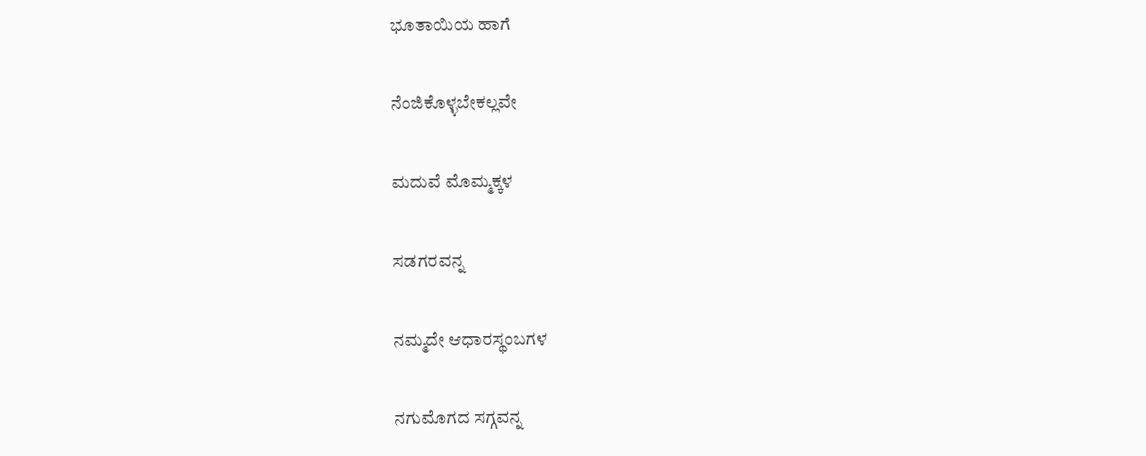ಭೂತಾಯಿಯ ಹಾಗೆ

ನೆಂಜಿಕೊಳ್ಳಬೇಕಲ್ಲವೇ

ಮದುವೆ ಮೊಮ್ಮಕ್ಕಳ

ಸಡಗರವನ್ನ

ನಮ್ಮದೇ ಆಧಾರಸ್ಥಂಬಗಳ

ನಗುಮೊಗದ ಸಗ್ಗವನ್ನ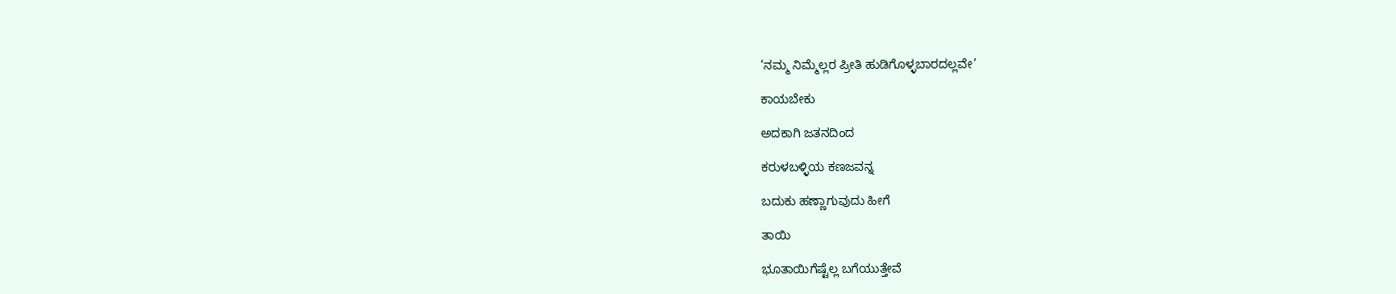‘ನಮ್ಮ ನಿಮ್ಮೆಲ್ಲರ ಪ್ರೀತಿ ಹುಡಿಗೊಳ್ಳಬಾರದಲ್ಲವೇ’

ಕಾಯಬೇಕು

ಅದಕಾಗಿ ಜತನದಿಂದ

ಕರುಳಬಳ್ಳಿಯ ಕಣಜವನ್ನ

ಬದುಕು ಹಣ್ಣಾಗುವುದು ಹೀಗೆ

ತಾಯಿ

ಭೂತಾಯಿಗೆಷ್ಟೆಲ್ಲ ಬಗೆಯುತ್ತೇವೆ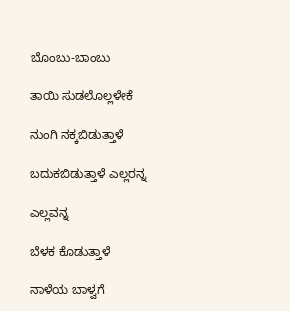ಬೊಂಬು-ಬಾಂಬು

ತಾಯಿ ಸುಡಲೊಲ್ಲಳೇಕೆ

ನುಂಗಿ ನಕ್ಕಬಿಡುತ್ತಾಳೆ

ಬದುಕಬಿಡುತ್ತಾಳೆ ಎಲ್ಲರನ್ನ

ಎಲ್ಲವನ್ನ

ಬೆಳಕ ಕೊಡುತ್ತಾಳೆ

ನಾಳೆಯ ಬಾಳ್ವಗೆ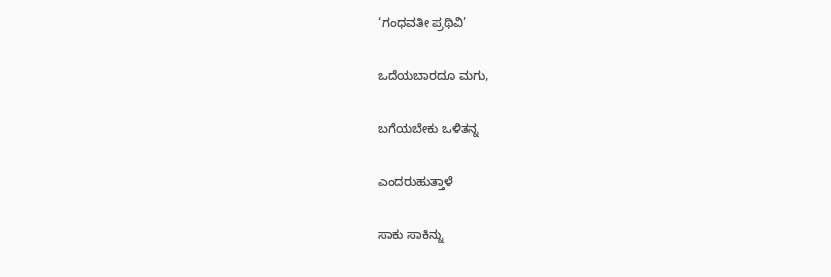‘ಗಂಧವತೀ ಪ್ರಥಿವಿ’

ಒದೆಯಬಾರದೂ ಮಗು,

ಬಗೆಯಬೇಕು ಒಳಿತನ್ನ

ಎಂದರುಹುತ್ತಾಳೆ

ಸಾಕು ಸಾಕಿನ್ನು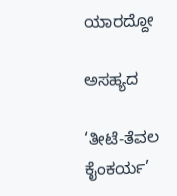ಯಾರದ್ದೋ

ಅಸಹ್ಯದ

‘ತೀಟೆ-ತೆವಲ ಕೈಂಕರ್ಯ’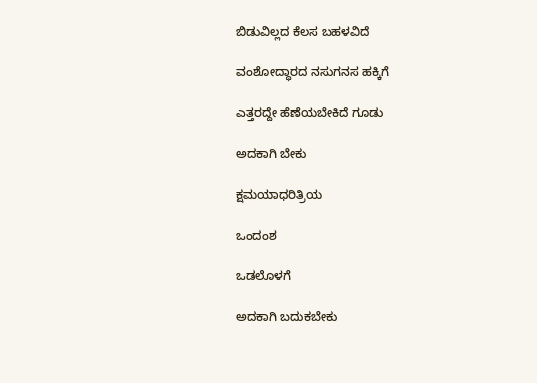ಬಿಡುವಿಲ್ಲದ ಕೆಲಸ ಬಹಳವಿದೆ

ವಂಶೋದ್ಧಾರದ ನಸುಗನಸ ಹಕ್ಕಿಗೆ

ಎತ್ತರದ್ದೇ ಹೆಣೆಯಬೇಕಿದೆ ಗೂಡು

ಅದಕಾಗಿ ಬೇಕು

ಕ್ಷಮಯಾಧರಿತ್ರಿಯ

ಒಂದಂಶ

ಒಡಲೊಳಗೆ

ಅದಕಾಗಿ ಬದುಕಬೇಕು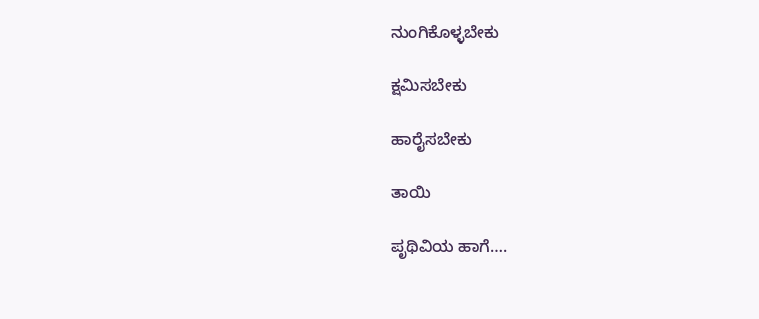ನುಂಗಿಕೊಳ್ಳಬೇಕು

ಕ್ಷಮಿಸಬೇಕು

ಹಾರೈಸಬೇಕು

ತಾಯಿ

ಪೃಥಿವಿಯ ಹಾಗೆ….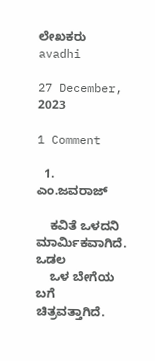ಲೇಖಕರು avadhi

27 December, 2023

1 Comment

  1. ಎಂ.ಜವರಾಜ್

    ಕವಿತೆ ಒಳದನಿ ಮಾರ್ಮಿಕವಾಗಿದೆ. ಒಡಲ
    ಒಳ ಬೇಗೆಯ ಬಗೆ ಚಿತ್ರವತ್ತಾಗಿದೆ.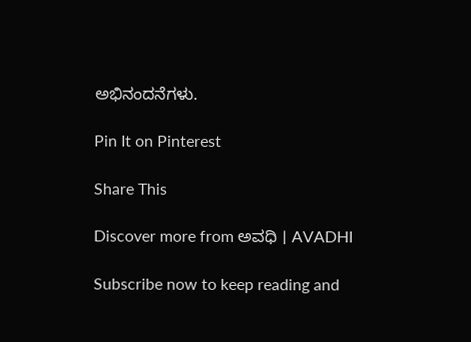ಅಭಿನಂದನೆಗಳು.

Pin It on Pinterest

Share This

Discover more from ಅವಧಿ । AVADHI

Subscribe now to keep reading and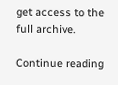get access to the full archive.

Continue reading